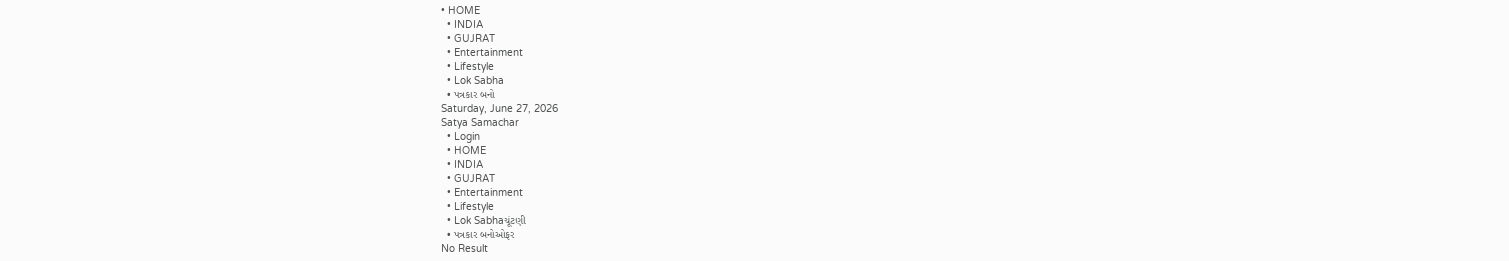• HOME
  • INDIA
  • GUJRAT
  • Entertainment
  • Lifestyle
  • Lok Sabha
  • પત્રકાર બનો
Saturday, June 27, 2026
Satya Samachar
  • Login
  • HOME
  • INDIA
  • GUJRAT
  • Entertainment
  • Lifestyle
  • Lok Sabhaચૂંટણી
  • પત્રકાર બનોઓફર
No Result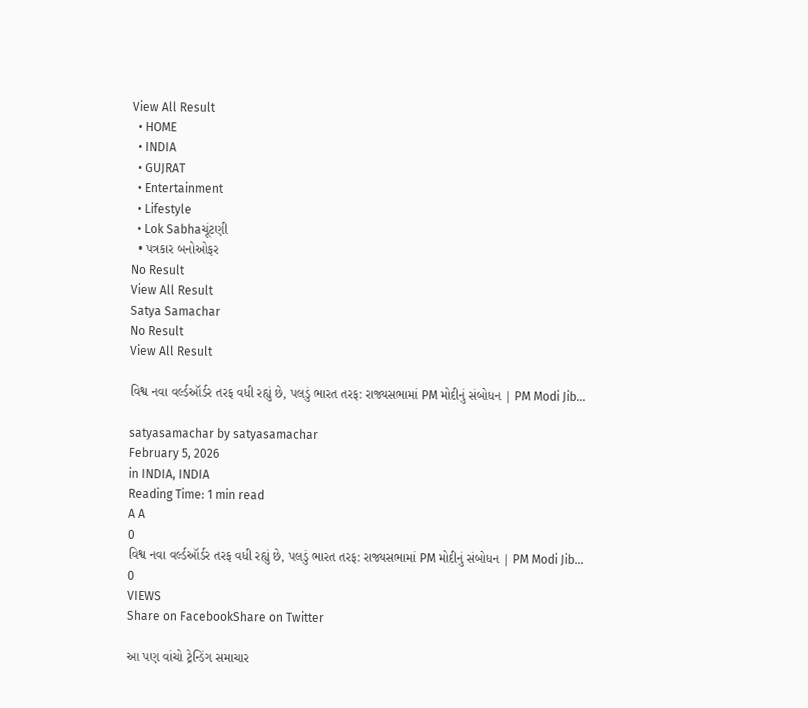View All Result
  • HOME
  • INDIA
  • GUJRAT
  • Entertainment
  • Lifestyle
  • Lok Sabhaચૂંટણી
  • પત્રકાર બનોઓફર
No Result
View All Result
Satya Samachar
No Result
View All Result

વિશ્વ નવા વર્લ્ડઑર્ડર તરફ વધી રહ્યું છે, પલડું ભારત તરફ: રાજ્યસભામાં PM મોદીનું સંબોધન | PM Modi Jib…

satyasamachar by satyasamachar
February 5, 2026
in INDIA, INDIA
Reading Time: 1 min read
A A
0
વિશ્વ નવા વર્લ્ડઑર્ડર તરફ વધી રહ્યું છે, પલડું ભારત તરફ: રાજ્યસભામાં PM મોદીનું સંબોધન | PM Modi Jib…
0
VIEWS
Share on FacebookShare on Twitter

આ પણ વાંચો ટ્રેન્ડિંગ સમાચાર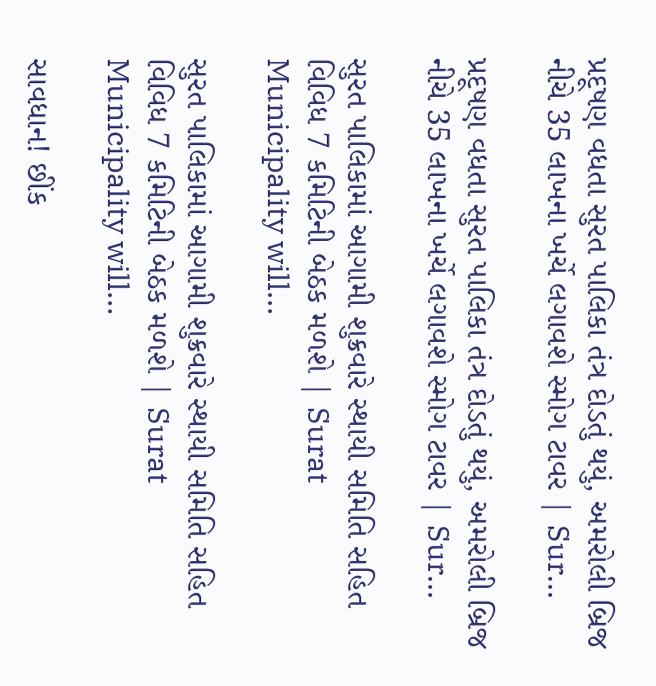પ્રદૂષણ વધતા સુરત પાલિકા તંત્ર દોડતું થયું, અમરોલી બ્રિજ નીચે 35 લાખના ખર્ચે લગાવશે સ્મોગ ટાવર | Sur…

પ્રદૂષણ વધતા સુરત પાલિકા તંત્ર દોડતું થયું, અમરોલી બ્રિજ નીચે 35 લાખના ખર્ચે લગાવશે સ્મોગ ટાવર | Sur…

સુરત પાલિકામાં આગામી શુક્રવારે સ્થાયી સમિતિ સહિત વિવિધ 7 કમિટિની બેઠક મળશે | Surat Municipality will…

સુરત પાલિકામાં આગામી શુક્રવારે સ્થાયી સમિતિ સહિત વિવિધ 7 કમિટિની બેઠક મળશે | Surat Municipality will…

સાવધાન! છીંક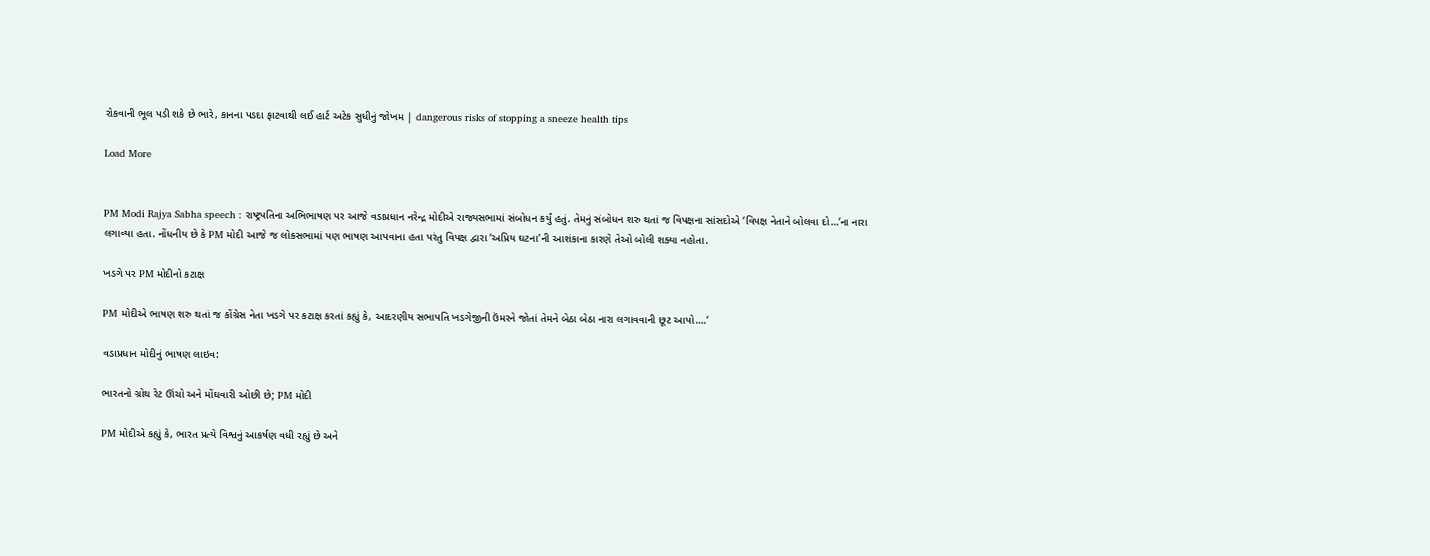રોકવાની ભૂલ પડી શકે છે ભારે, કાનના પડદા ફાટવાથી લઈ હાર્ટ અટેક સુધીનું જોખમ | dangerous risks of stopping a sneeze health tips

Load More


PM Modi Rajya Sabha speech : રાષ્ટ્રપતિના અભિભાષણ પર આજે વડાપ્રધાન નરેન્દ્ર મોદીએ રાજ્યસભામાં સંબોધન કર્યું હતું. તેમનું સંબોધન શરુ થતાં જ વિપક્ષના સાંસદોએ ‘વિપક્ષ નેતાને બોલવા દો…’ના નારા લગાવ્યા હતા. નોંધનીય છે કે PM મોદી આજે જ લોકસભામાં પણ ભાષણ આપવાના હતા પરંતુ વિપક્ષ દ્વારા ‘અપ્રિય ઘટના’ની આશંકાના કારણે તેઓ બોલી શક્યા નહોતા.

ખડગે પર PM મોદીનો કટાક્ષ

PM મોદીએ ભાષણ શરુ થતાં જ કોંગ્રેસ નેતા ખડગે પર કટાક્ષ કરતાં કહ્યું કે, આદરણીય સભાપતિ ખડગેજીની ઉંમરને જોતાં તેમને બેઠા બેઠા નારા લગાવવાની છૂટ આપો….’

વડાપ્રધાન મોદીનું ભાષણ લાઇવ:

ભારતનો ગ્રોથ રેટ ઊંચો અને મોંઘવારી ઓછી છે; PM મોદી

PM મોદીએ કહ્યું કે, ભારત પ્રત્યે વિશ્વનું આકર્ષણ વધી રહ્યું છે અને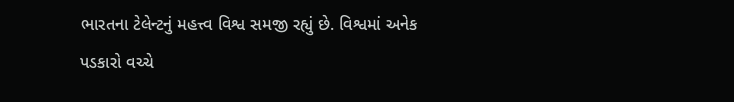ભારતના ટેલેન્ટનું મહત્ત્વ વિશ્વ સમજી રહ્યું છે. વિશ્વમાં અનેક પડકારો વચ્ચે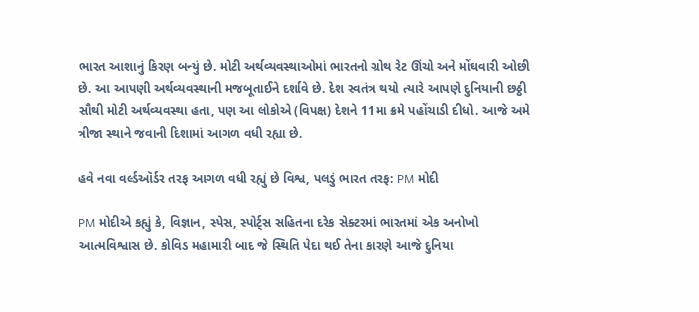ભારત આશાનું કિરણ બન્યું છે. મોટી અર્થવ્યવસ્થાઓમાં ભારતનો ગ્રોથ રેટ ઊંચો અને મોંઘવારી ઓછી છે. આ આપણી અર્થવ્યવસ્થાની મજબૂતાઈને દર્શાવે છે. દેશ સ્વતંત્ર થયો ત્યારે આપણે દુનિયાની છઠ્ઠી સૌથી મોટી અર્થવ્યવસ્થા હતા, પણ આ લોકોએ (વિપક્ષ) દેશને 11મા ક્રમે પહોંચાડી દીધો. આજે અમે ત્રીજા સ્થાને જવાની દિશામાં આગળ વધી રહ્યા છે.

હવે નવા વર્લ્ડઑર્ડર તરફ આગળ વધી રહ્યું છે વિશ્વ, પલડું ભારત તરફ: PM મોદી

PM મોદીએ કહ્યું કે, વિજ્ઞાન, સ્પેસ, સ્પોર્ટ્સ સહિતના દરેક સેક્ટરમાં ભારતમાં એક અનોખો આત્મવિશ્વાસ છે. કોવિડ મહામારી બાદ જે સ્થિતિ પેદા થઈ તેના કારણે આજે દુનિયા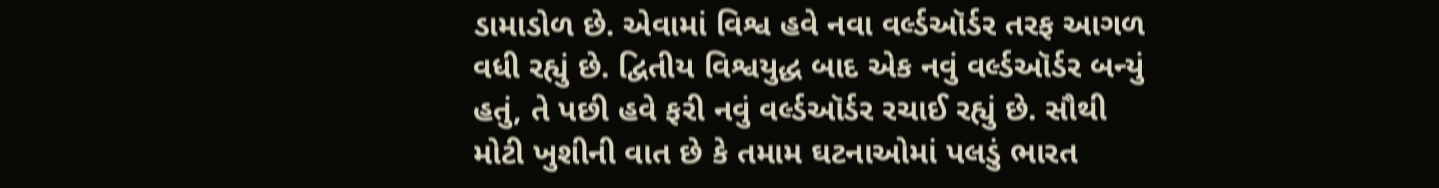ડામાડોળ છે. એવામાં વિશ્વ હવે નવા વર્લ્ડઑર્ડર તરફ આગળ વધી રહ્યું છે. દ્વિતીય વિશ્વયુદ્ધ બાદ એક નવું વર્લ્ડઑર્ડર બન્યું હતું, તે પછી હવે ફરી નવું વર્લ્ડઑર્ડર રચાઈ રહ્યું છે. સૌથી મોટી ખુશીની વાત છે કે તમામ ઘટનાઓમાં પલડું ભારત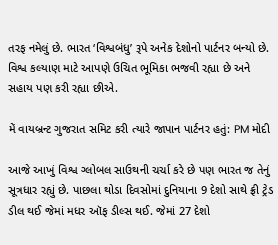તરફ નમેલું છે. ભારત ‘વિશ્વબંધુ’ રૂપે અનેક દેશોનો પાર્ટનર બન્યો છે. વિશ્વ કલ્યાણ માટે આપણે ઉચિત ભૂમિકા ભજવી રહ્યા છે અને સહાય પણ કરી રહ્યા છીએ.

મેં વાયબ્રન્ટ ગુજરાત સમિટ કરી ત્યારે જાપાન પાર્ટનર હતું: PM મોદી

આજે આખું વિશ્વ ગ્લોબલ સાઉથની ચર્ચા કરે છે પણ ભારત જ તેનું સૂત્રધાર રહ્યું છે. પાછલા થોડા દિવસોમાં દુનિયાના 9 દેશો સાથે ફ્રી ટ્રેડ ડીલ થઈ જેમાં મધર ઑફ ડીલ્સ થઈ. જેમાં 27 દેશો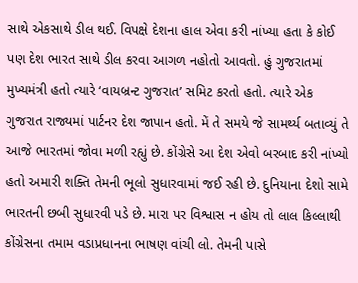સાથે એકસાથે ડીલ થઈ. વિપક્ષે દેશના હાલ એવા કરી નાંખ્યા હતા કે કોઈ પણ દેશ ભારત સાથે ડીલ કરવા આગળ નહોતો આવતો. હું ગુજરાતમાં મુખ્યમંત્રી હતો ત્યારે ‘વાયબ્રન્ટ ગુજરાત’ સમિટ કરતો હતો. ત્યારે એક ગુજરાત રાજ્યમાં પાર્ટનર દેશ જાપાન હતો. મેં તે સમયે જે સામર્થ્ય બતાવ્યું તે આજે ભારતમાં જોવા મળી રહ્યું છે. કોંગ્રેસે આ દેશ એવો બરબાદ કરી નાંખ્યો હતો અમારી શક્તિ તેમની ભૂલો સુધારવામાં જઈ રહી છે. દુનિયાના દેશો સામે ભારતની છબી સુધારવી પડે છે. મારા પર વિશ્વાસ ન હોય તો લાલ કિલ્લાથી કોંગ્રેસના તમામ વડાપ્રધાનના ભાષણ વાંચી લો. તેમની પાસે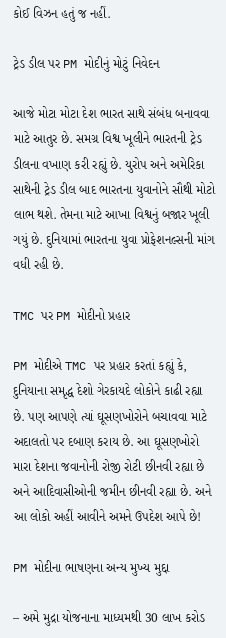કોઈ વિઝન હતું જ નહીં.

ટ્રેડ ડીલ પર PM મોદીનું મોટું નિવેદન

આજે મોટા મોટા દેશ ભારત સાથે સંબંધ બનાવવા માટે આતુર છે. સમગ્ર વિશ્વ ખૂલીને ભારતની ટ્રેડ ડીલના વખાણ કરી રહ્યું છે. યુરોપ અને અમેરિકા સાથેની ટ્રેડ ડીલ બાદ ભારતના યુવાનોને સૌથી મોટો લાભ થશે. તેમના માટે આખા વિશ્વનું બજાર ખૂલી ગયું છે. દુનિયામાં ભારતના યુવા પ્રોફેશનલ્સની માંગ વધી રહી છે.

TMC પર PM મોદીનો પ્રહાર

PM મોદીએ TMC પર પ્રહાર કરતાં કહ્યું કે, દુનિયાના સમૃદ્ધ દેશો ગેરકાયદે લોકોને કાઢી રહ્યા છે. પણ આપણે ત્યાં ઘૂસણખોરોને બચાવવા માટે અદાલતો પર દબાણ કરાય છે. આ ઘૂસણખોરો મારા દેશના જવાનોની રોજી રોટી છીનવી રહ્યા છે અને આદિવાસીઓની જમીન છીનવી રહ્યા છે. અને આ લોકો અહીં આવીને અમને ઉપદેશ આપે છે!

PM મોદીના ભાષણના અન્ય મુખ્ય મુદ્દા

– અમે મુદ્રા યોજનાના માધ્યમથી 30 લાખ કરોડ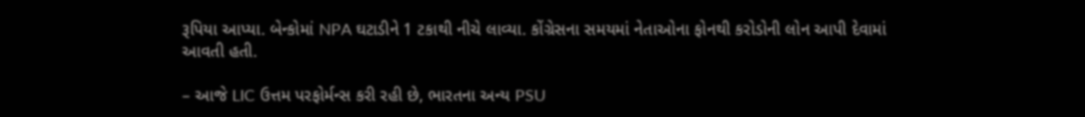રૂપિયા આપ્યા. બેન્કોમાં NPA ઘટાડીને 1 ટકાથી નીચે લાવ્યા. કોંગ્રેસના સમયમાં નેતાઓના ફોનથી કરોડોની લોન આપી દેવામાં આવતી હતી.

– આજે LIC ઉત્તમ પરફોર્મન્સ કરી રહી છે, ભારતના અન્ય PSU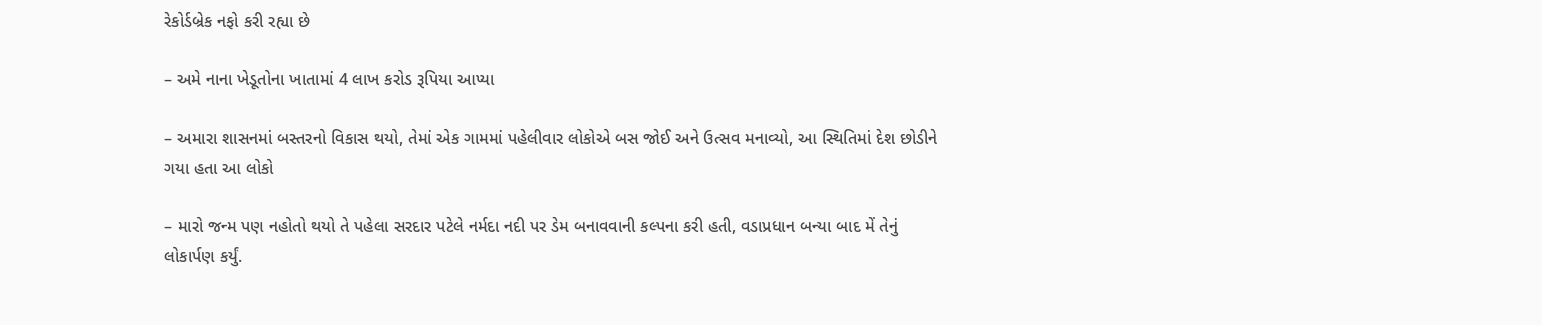રેકોર્ડબ્રેક નફો કરી રહ્યા છે

– અમે નાના ખેડૂતોના ખાતામાં 4 લાખ કરોડ રૂપિયા આપ્યા

– અમારા શાસનમાં બસ્તરનો વિકાસ થયો, તેમાં એક ગામમાં પહેલીવાર લોકોએ બસ જોઈ અને ઉત્સવ મનાવ્યો, આ સ્થિતિમાં દેશ છોડીને ગયા હતા આ લોકો

– મારો જન્મ પણ નહોતો થયો તે પહેલા સરદાર પટેલે નર્મદા નદી પર ડેમ બનાવવાની કલ્પના કરી હતી, વડાપ્રધાન બન્યા બાદ મેં તેનું લોકાર્પણ કર્યું.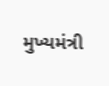મુખ્યમંત્રી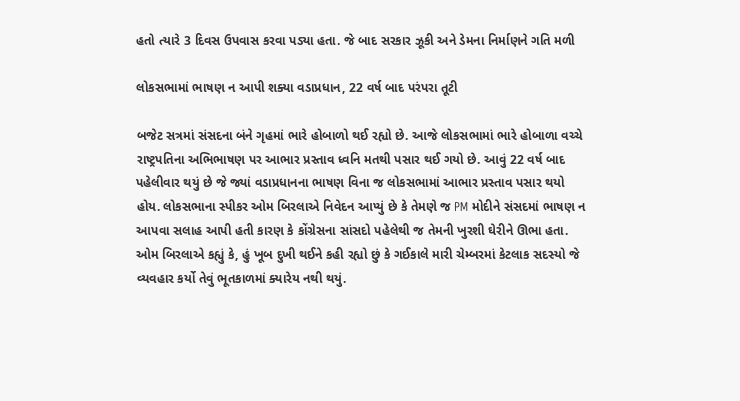હતો ત્યારે 3 દિવસ ઉપવાસ કરવા પડ્યા હતા. જે બાદ સરકાર ઝૂકી અને ડેમના નિર્માણને ગતિ મળી

લોકસભામાં ભાષણ ન આપી શક્યા વડાપ્રધાન, 22 વર્ષ બાદ પરંપરા તૂટી

બજેટ સત્રમાં સંસદના બંને ગૃહમાં ભારે હોબાળો થઈ રહ્યો છે. આજે લોકસભામાં ભારે હોબાળા વચ્ચે રાષ્ટ્રપતિના અભિભાષણ પર આભાર પ્રસ્તાવ ધ્વનિ મતથી પસાર થઈ ગયો છે. આવું 22 વર્ષ બાદ પહેલીવાર થયું છે જે જ્યાં વડાપ્રધાનના ભાષણ વિના જ લોકસભામાં આભાર પ્રસ્તાવ પસાર થયો હોય. લોકસભાના સ્પીકર ઓમ બિરલાએ નિવેદન આપ્યું છે કે તેમણે જ PM મોદીને સંસદમાં ભાષણ ન આપવા સલાહ આપી હતી કારણ કે કોંગ્રેસના સાંસદો પહેલેથી જ તેમની ખુરશી ઘેરીને ઊભા હતા. ઓમ બિરલાએ કહ્યું કે, હું ખૂબ દુખી થઈને કહી રહ્યો છું કે ગઈકાલે મારી ચેમ્બરમાં કેટલાક સદસ્યો જે વ્યવહાર કર્યો તેવું ભૂતકાળમાં ક્યારેય નથી થયું.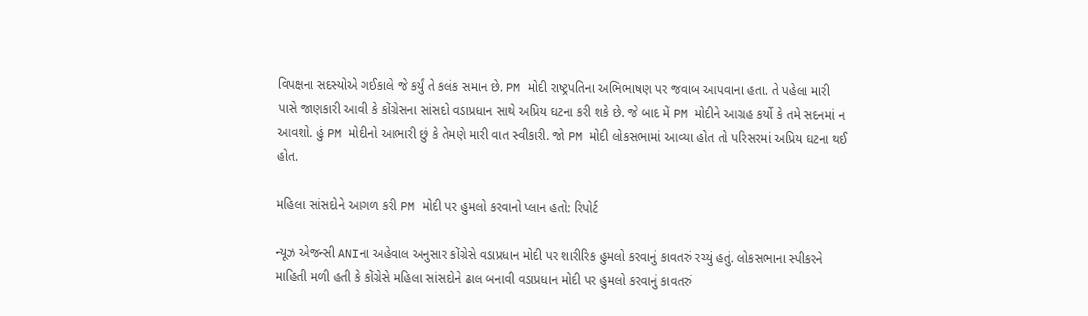વિપક્ષના સદસ્યોએ ગઈકાલે જે કર્યું તે કલંક સમાન છે. PM મોદી રાષ્ટ્રપતિના અભિભાષણ પર જવાબ આપવાના હતા. તે પહેલા મારી પાસે જાણકારી આવી કે કોંગ્રેસના સાંસદો વડાપ્રધાન સાથે અપ્રિય ઘટના કરી શકે છે. જે બાદ મેં PM મોદીને આગ્રહ કર્યો કે તમે સદનમાં ન આવશો. હું PM મોદીનો આભારી છું કે તેમણે મારી વાત સ્વીકારી. જો PM મોદી લોકસભામાં આવ્યા હોત તો પરિસરમાં અપ્રિય ઘટના થઈ હોત.

મહિલા સાંસદોને આગળ કરી PM મોદી પર હુમલો કરવાનો પ્લાન હતો: રિપોર્ટ

ન્યૂઝ એજન્સી ANIના અહેવાલ અનુસાર કોંગ્રેસે વડાપ્રધાન મોદી પર શારીરિક હુમલો કરવાનું કાવતરું રચ્યું હતું. લોકસભાના સ્પીકરને માહિતી મળી હતી કે કોંગ્રેસે મહિલા સાંસદોને ઢાલ બનાવી વડાપ્રધાન મોદી પર હુમલો કરવાનું કાવતરું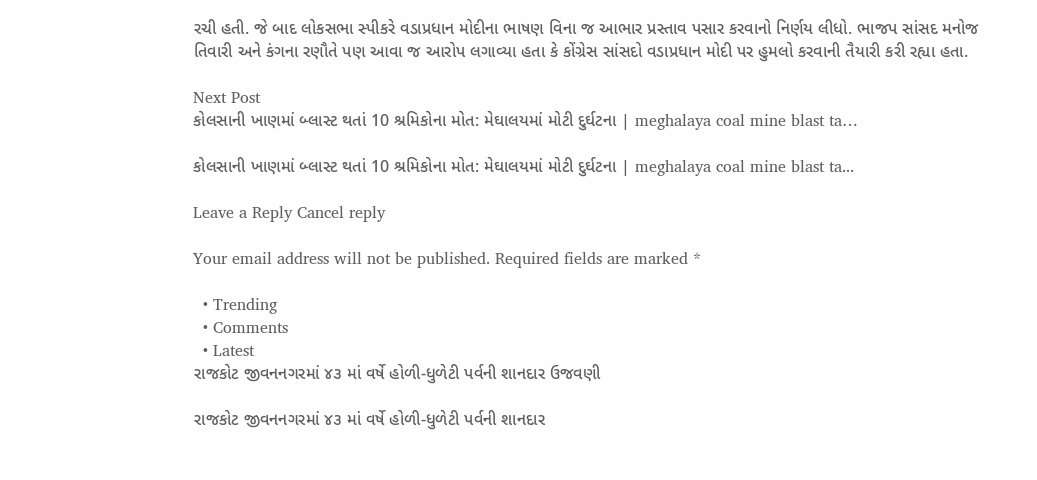રચી હતી. જે બાદ લોકસભા સ્પીકરે વડાપ્રધાન મોદીના ભાષણ વિના જ આભાર પ્રસ્તાવ પસાર કરવાનો નિર્ણય લીધો. ભાજપ સાંસદ મનોજ તિવારી અને કંગના રણૌતે પણ આવા જ આરોપ લગાવ્યા હતા કે કોંગ્રેસ સાંસદો વડાપ્રધાન મોદી પર હુમલો કરવાની તૈયારી કરી રહ્યા હતા.

Next Post
કોલસાની ખાણમાં બ્લાસ્ટ થતાં 10 શ્રમિકોના મોત: મેઘાલયમાં મોટી દુર્ઘટના | meghalaya coal mine blast ta…

કોલસાની ખાણમાં બ્લાસ્ટ થતાં 10 શ્રમિકોના મોત: મેઘાલયમાં મોટી દુર્ઘટના | meghalaya coal mine blast ta...

Leave a Reply Cancel reply

Your email address will not be published. Required fields are marked *

  • Trending
  • Comments
  • Latest
રાજકોટ જીવનનગરમાં ૪૩ માં વર્ષે હોળી-ધુળેટી પર્વની શાનદાર ઉજવણી

રાજકોટ જીવનનગરમાં ૪૩ માં વર્ષે હોળી-ધુળેટી પર્વની શાનદાર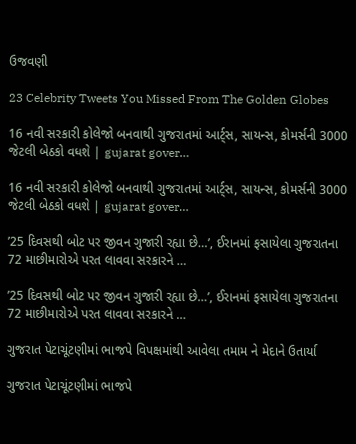ઉજવણી

23 Celebrity Tweets You Missed From The Golden Globes

16 નવી સરકારી કોલેજો બનવાથી ગુજરાતમાં આર્ટ્સ, સાયન્સ, કોમર્સની 3000 જેટલી બેઠકો વધશે | gujarat gover…

16 નવી સરકારી કોલેજો બનવાથી ગુજરાતમાં આર્ટ્સ, સાયન્સ, કોમર્સની 3000 જેટલી બેઠકો વધશે | gujarat gover…

’25 દિવસથી બોટ પર જીવન ગુજારી રહ્યા છે…’, ઈરાનમાં ફસાયેલા ગુજરાતના 72 માછીમારોએ પરત લાવવા સરકારને …

’25 દિવસથી બોટ પર જીવન ગુજારી રહ્યા છે…’, ઈરાનમાં ફસાયેલા ગુજરાતના 72 માછીમારોએ પરત લાવવા સરકારને …

ગુજરાત પેટાચૂંટણીમાં ભાજપે વિપક્ષમાંથી આવેલા તમામ ને મેદાને ઉતાર્યા

ગુજરાત પેટાચૂંટણીમાં ભાજપે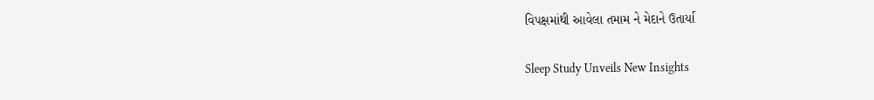વિપક્ષમાંથી આવેલા તમામ ને મેદાને ઉતાર્યા

Sleep Study Unveils New Insights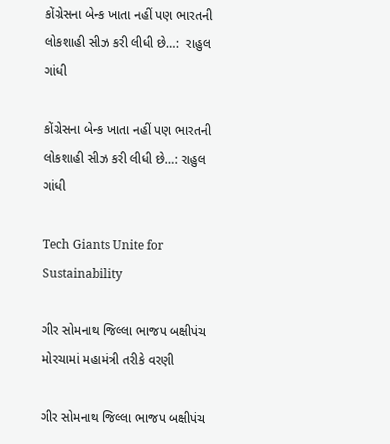કોંગ્રેસના બેન્ક ખાતા નહીં પણ ભારતની લોકશાહી સીઝ કરી લીધી છે…:  રાહુલ ગાંધી

કોંગ્રેસના બેન્ક ખાતા નહીં પણ ભારતની લોકશાહી સીઝ કરી લીધી છે…: રાહુલ ગાંધી

Tech Giants Unite for Sustainability

ગીર સોમનાથ જિલ્લા ભાજપ બક્ષીપંચ મોરચામાં મહામંત્રી તરીકે વરણી

ગીર સોમનાથ જિલ્લા ભાજપ બક્ષીપંચ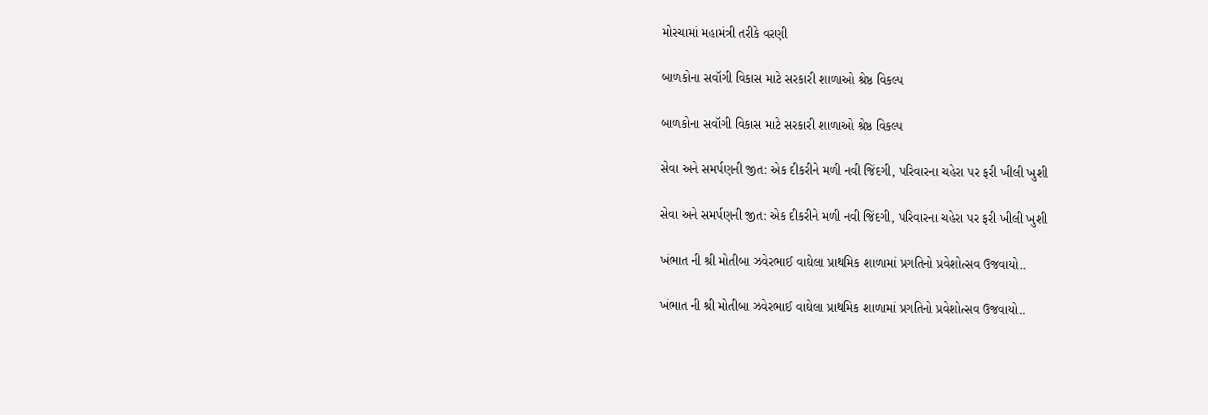મોરચામાં મહામંત્રી તરીકે વરણી

બાળકોના સવૉગી વિકાસ માટે સરકારી શાળાઓ શ્રેષ્ઠ વિકલ્પ

બાળકોના સવૉગી વિકાસ માટે સરકારી શાળાઓ શ્રેષ્ઠ વિકલ્પ

સેવા અને સમર્પણની જીત: એક દીકરીને મળી નવી જિંદગી, પરિવારના ચહેરા પર ફરી ખીલી ખુશી

સેવા અને સમર્પણની જીત: એક દીકરીને મળી નવી જિંદગી, પરિવારના ચહેરા પર ફરી ખીલી ખુશી

ખંભાત ની શ્રી મોતીબા ઝવેરભાઈ વાઘેલા પ્રાથમિક શાળામાં પ્રગતિનો પ્રવેશોત્સવ ઉજવાયો..

ખંભાત ની શ્રી મોતીબા ઝવેરભાઈ વાઘેલા પ્રાથમિક શાળામાં પ્રગતિનો પ્રવેશોત્સવ ઉજવાયો..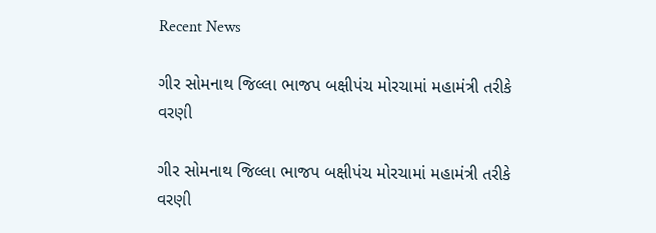Recent News

ગીર સોમનાથ જિલ્લા ભાજપ બક્ષીપંચ મોરચામાં મહામંત્રી તરીકે વરણી

ગીર સોમનાથ જિલ્લા ભાજપ બક્ષીપંચ મોરચામાં મહામંત્રી તરીકે વરણી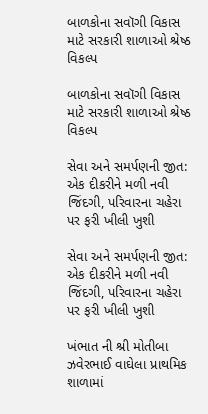બાળકોના સવૉગી વિકાસ માટે સરકારી શાળાઓ શ્રેષ્ઠ વિકલ્પ

બાળકોના સવૉગી વિકાસ માટે સરકારી શાળાઓ શ્રેષ્ઠ વિકલ્પ

સેવા અને સમર્પણની જીત: એક દીકરીને મળી નવી જિંદગી, પરિવારના ચહેરા પર ફરી ખીલી ખુશી

સેવા અને સમર્પણની જીત: એક દીકરીને મળી નવી જિંદગી, પરિવારના ચહેરા પર ફરી ખીલી ખુશી

ખંભાત ની શ્રી મોતીબા ઝવેરભાઈ વાઘેલા પ્રાથમિક શાળામાં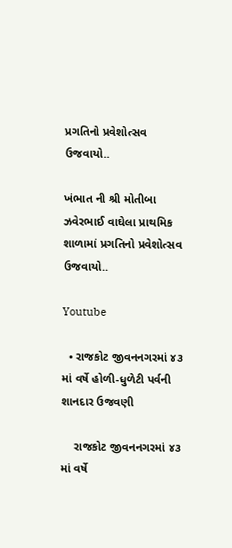પ્રગતિનો પ્રવેશોત્સવ ઉજવાયો..

ખંભાત ની શ્રી મોતીબા ઝવેરભાઈ વાઘેલા પ્રાથમિક શાળામાં પ્રગતિનો પ્રવેશોત્સવ ઉજવાયો..

Youtube

  • રાજકોટ જીવનનગરમાં ૪૩ માં વર્ષે હોળી-ધુળેટી પર્વની શાનદાર ઉજવણી

    રાજકોટ જીવનનગરમાં ૪૩ માં વર્ષે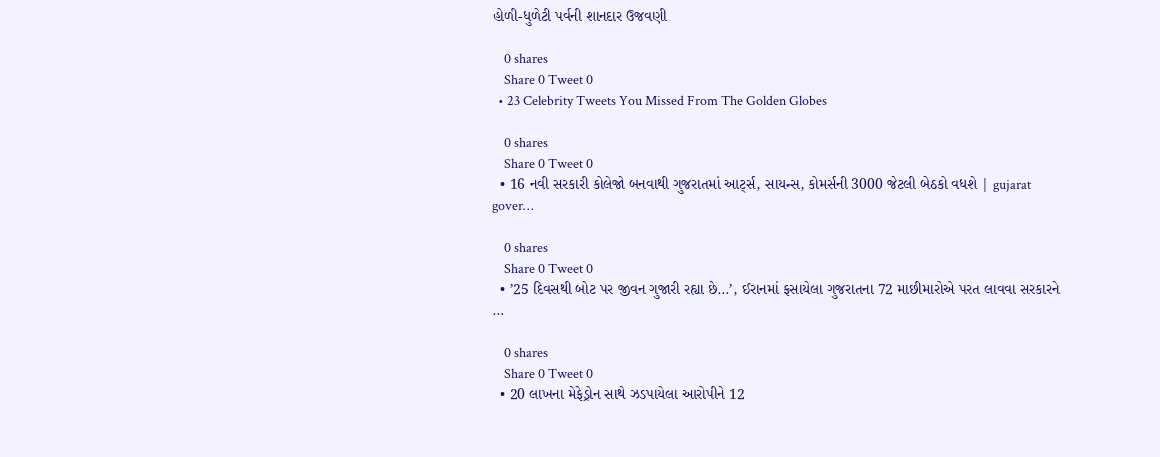હોળી-ધુળેટી પર્વની શાનદાર ઉજવણી

    0 shares
    Share 0 Tweet 0
  • 23 Celebrity Tweets You Missed From The Golden Globes

    0 shares
    Share 0 Tweet 0
  • 16 નવી સરકારી કોલેજો બનવાથી ગુજરાતમાં આર્ટ્સ, સાયન્સ, કોમર્સની 3000 જેટલી બેઠકો વધશે | gujarat gover…

    0 shares
    Share 0 Tweet 0
  • ’25 દિવસથી બોટ પર જીવન ગુજારી રહ્યા છે…’, ઈરાનમાં ફસાયેલા ગુજરાતના 72 માછીમારોએ પરત લાવવા સરકારને …

    0 shares
    Share 0 Tweet 0
  • 20 લાખના મેફેડ્રોન સાથે ઝડપાયેલા આરોપીને 12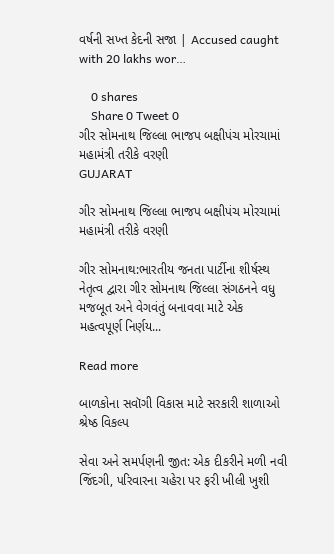વર્ષની સખ્ત કેદની સજા | Accused caught with 20 lakhs wor…

    0 shares
    Share 0 Tweet 0
ગીર સોમનાથ જિલ્લા ભાજપ બક્ષીપંચ મોરચામાં મહામંત્રી તરીકે વરણી
GUJARAT

ગીર સોમનાથ જિલ્લા ભાજપ બક્ષીપંચ મોરચામાં મહામંત્રી તરીકે વરણી

ગીર સોમનાથ:ભારતીય જનતા પાર્ટીના શીર્ષસ્થ નેતૃત્વ દ્વારા ગીર સોમનાથ જિલ્લા સંગઠનને વધુ મજબૂત અને વેગવંતું બનાવવા માટે એક મહત્વપૂર્ણ નિર્ણય...

Read more

બાળકોના સવૉગી વિકાસ માટે સરકારી શાળાઓ શ્રેષ્ઠ વિકલ્પ

સેવા અને સમર્પણની જીત: એક દીકરીને મળી નવી જિંદગી, પરિવારના ચહેરા પર ફરી ખીલી ખુશી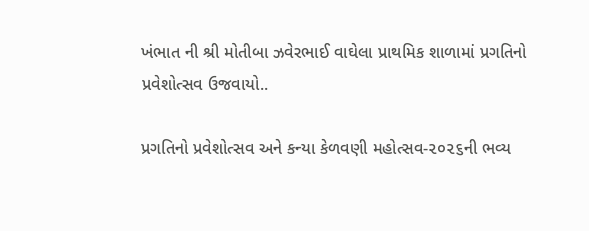ખંભાત ની શ્રી મોતીબા ઝવેરભાઈ વાઘેલા પ્રાથમિક શાળામાં પ્રગતિનો પ્રવેશોત્સવ ઉજવાયો..

પ્રગતિનો પ્રવેશોત્સવ અને કન્યા કેળવણી મહોત્સવ-૨૦૨૬ની ભવ્ય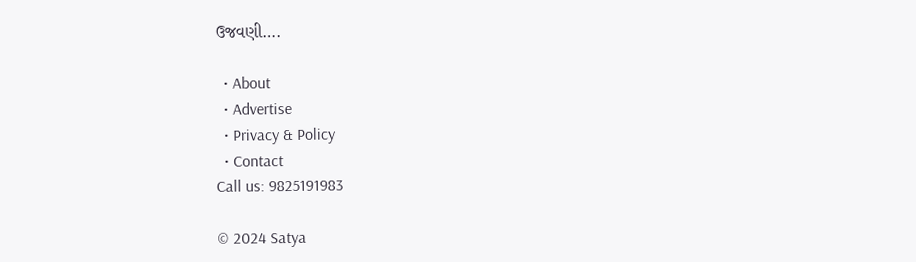ઉજવણી….

  • About
  • Advertise
  • Privacy & Policy
  • Contact
Call us: 9825191983

© 2024 Satya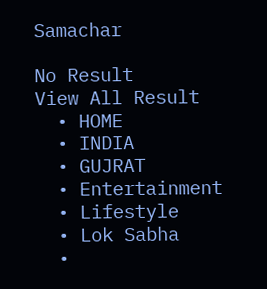Samachar

No Result
View All Result
  • HOME
  • INDIA
  • GUJRAT
  • Entertainment
  • Lifestyle
  • Lok Sabha
  •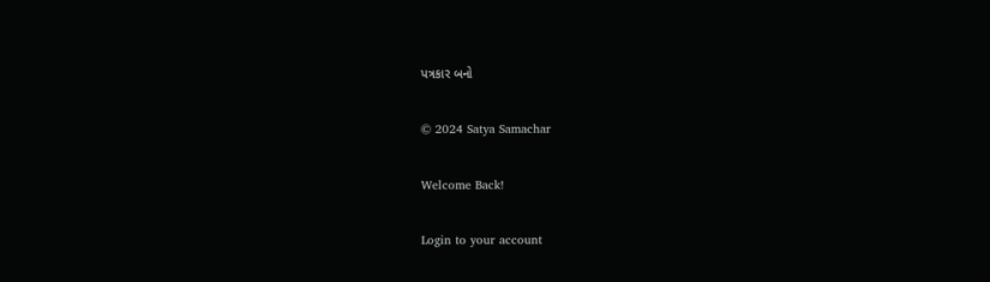પત્રકાર બનો

© 2024 Satya Samachar

Welcome Back!

Login to your account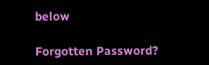below

Forgotten Password?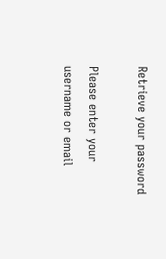Retrieve your password

Please enter your username or email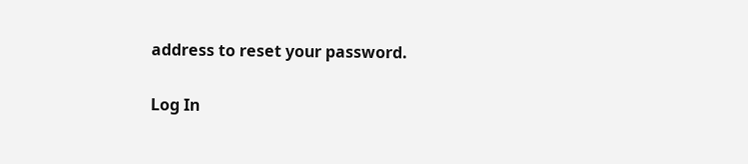address to reset your password.

Log In